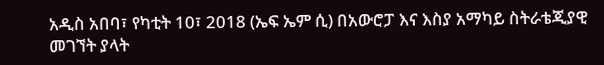አዲስ አበባ፣ የካቲት 10፣ 2018 (ኤፍ ኤም ሲ) በአውሮፓ እና እስያ አማካይ ስትራቴጂያዊ መገኘት ያላት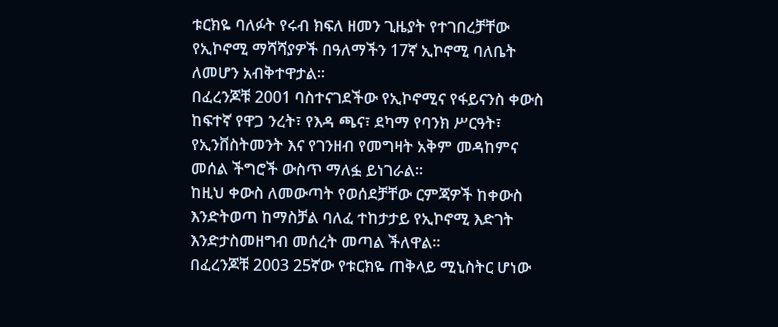ቱርክዬ ባለፉት የሩብ ክፍለ ዘመን ጊዜያት የተገበረቻቸው የኢኮኖሚ ማሻሻያዎች በዓለማችን 17ኛ ኢኮኖሚ ባለቤት ለመሆን አብቅተዋታል፡፡
በፈረንጆቹ 2001 ባስተናገደችው የኢኮኖሚና የፋይናንስ ቀውስ ከፍተኛ የዋጋ ንረት፣ የእዳ ጫና፣ ደካማ የባንክ ሥርዓት፣ የኢንቨስትመንት እና የገንዘብ የመግዛት አቅም መዳከምና መሰል ችግሮች ውስጥ ማለፏ ይነገራል፡፡
ከዚህ ቀውስ ለመውጣት የወሰደቻቸው ርምጃዎች ከቀውስ እንድትወጣ ከማስቻል ባለፈ ተከታታይ የኢኮኖሚ እድገት እንድታስመዘግብ መሰረት መጣል ችለዋል፡፡
በፈረንጆቹ 2003 25ኛው የቱርክዬ ጠቅላይ ሚኒስትር ሆነው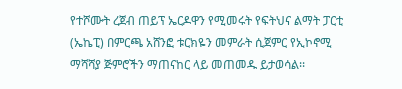የተሾሙት ረጀብ ጠይፕ ኤርዶዋን የሚመሩት የፍትህና ልማት ፓርቲ (ኤኬፒ) በምርጫ አሸንፎ ቱርክዬን መምራት ሲጀምር የኢኮኖሚ ማሻሻያ ጅምሮችን ማጠናከር ላይ መጠመዱ ይታወሳል፡፡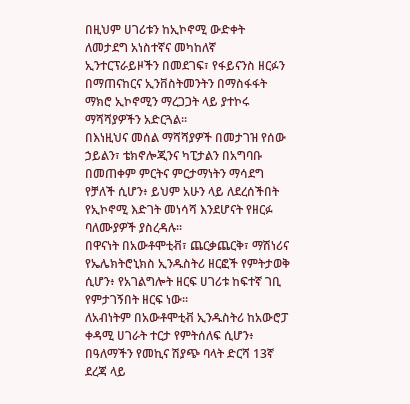በዚህም ሀገሪቱን ከኢኮኖሚ ውድቀት ለመታደግ አነስተኛና መካከለኛ ኢንተርፕራይዞችን በመደገፍ፣ የፋይናንስ ዘርፉን በማጠናከርና ኢንቨስትመንትን በማስፋፋት ማክሮ ኢኮኖሚን ማረጋጋት ላይ ያተኮሩ ማሻሻያዎችን አድርጓል፡፡
በእነዚህና መሰል ማሻሻያዎች በመታገዝ የሰው ኃይልን፣ ቴክኖሎጂንና ካፒታልን በአግባቡ በመጠቀም ምርትና ምርታማነትን ማሳደግ የቻለች ሲሆን፥ ይህም አሁን ላይ ለደረሰችበት የኢኮኖሚ እድገት መነሳሻ እንደሆናት የዘርፉ ባለሙያዎች ያስረዳሉ፡፡
በዋናነት በአውቶሞቲቭ፣ ጨርቃጨርቅ፣ ማሽነሪና የኤሌክትሮኒክስ ኢንዱስትሪ ዘርፎች የምትታወቅ ሲሆን፥ የአገልግሎት ዘርፍ ሀገሪቱ ከፍተኛ ገቢ የምታገኝበት ዘርፍ ነው፡፡
ለአብነትም በአውቶሞቲቭ ኢንዱስትሪ ከአውሮፓ ቀዳሚ ሀገራት ተርታ የምትሰለፍ ሲሆን፥ በዓለማችን የመኪና ሽያጭ ባላት ድርሻ 13ኛ ደረጃ ላይ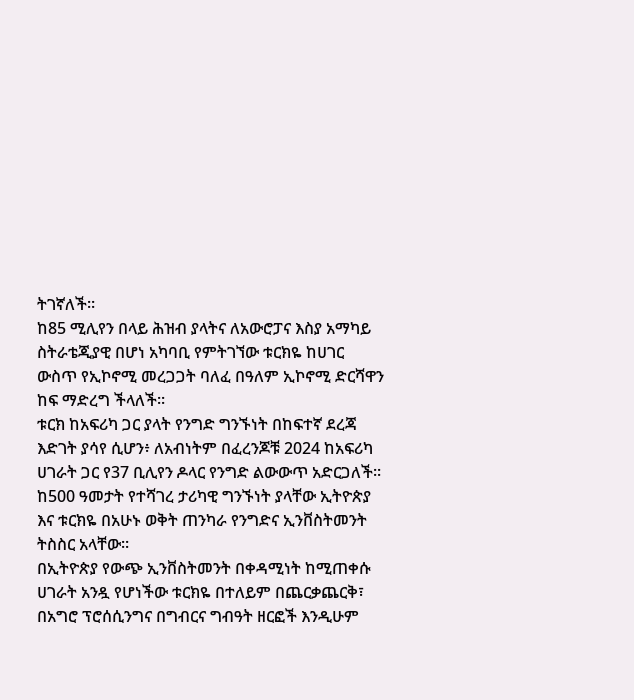ትገኛለች።
ከ85 ሚሊየን በላይ ሕዝብ ያላትና ለአውሮፓና እስያ አማካይ ስትራቴጂያዊ በሆነ አካባቢ የምትገኘው ቱርክዬ ከሀገር ውስጥ የኢኮኖሚ መረጋጋት ባለፈ በዓለም ኢኮኖሚ ድርሻዋን ከፍ ማድረግ ችላለች፡፡
ቱርክ ከአፍሪካ ጋር ያላት የንግድ ግንኙነት በከፍተኛ ደረጃ እድገት ያሳየ ሲሆን፥ ለአብነትም በፈረንጆቹ 2024 ከአፍሪካ ሀገራት ጋር የ37 ቢሊየን ዶላር የንግድ ልውውጥ አድርጋለች፡፡
ከ500 ዓመታት የተሻገረ ታሪካዊ ግንኙነት ያላቸው ኢትዮጵያ እና ቱርክዬ በአሁኑ ወቅት ጠንካራ የንግድና ኢንቨስትመንት ትስስር አላቸው፡፡
በኢትዮጵያ የውጭ ኢንቨስትመንት በቀዳሚነት ከሚጠቀሱ ሀገራት አንዷ የሆነችው ቱርክዬ በተለይም በጨርቃጨርቅ፣ በአግሮ ፕሮሰሲንግና በግብርና ግብዓት ዘርፎች እንዲሁም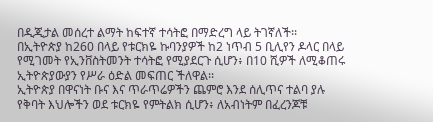በዲጂታል መሰረተ ልማት ከፍተኛ ተሳትፎ በማድረግ ላይ ትገኛለች፡፡
በኢትዮጵያ ከ260 በላይ የቱርክዬ ኩባንያዎች ከ2 ነጥብ 5 ቢሊየን ዶላር በላይ የሚገመት የኢንቨስትመንት ተሳትፎ የሚያደርጉ ሲሆን፥ በ10 ሺዎች ለሚቆጠሩ ኢትዮጵያውያን የሥራ ዕድል መፍጠር ችለዋል፡፡
ኢትዮጵያ በዋናነት ቡና እና ጥራጥሬዎችን ጨምሮ እንደ ሰሊጥና ተልባ ያሉ የቅባት እህሎችን ወደ ቱርክዬ የምትልክ ሲሆን፥ ለአብነትም በፈረንጆቹ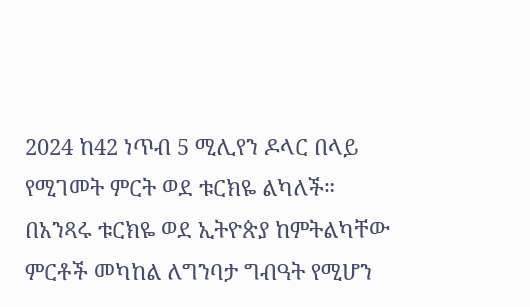2024 ከ42 ነጥብ 5 ሚሊየን ዶላር በላይ የሚገመት ምርት ወደ ቱርክዬ ልካለች።
በአንጻሩ ቱርክዬ ወደ ኢትዮጵያ ከምትልካቸው ምርቶች መካከል ለግንባታ ግብዓት የሚሆን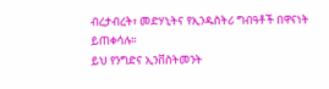ብረታብረት፣ መድሃኒትና የኢንዱስትሪ ግብዓቶች በዋናነት ይጠቀሳሉ።
ይህ የንግድና ኢንቨስትመንት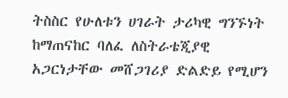ትስስር የሁለቱን ሀገራት ታሪካዊ ግንኙነት ከማጠናከር ባለፈ ለስትራቴጂያዊ አጋርነታቸው መሸጋገሪያ ድልድይ የሚሆን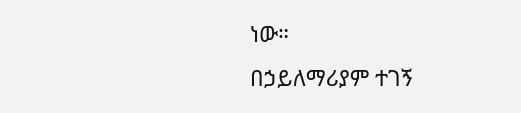ነው።
በኃይለማሪያም ተገኝ